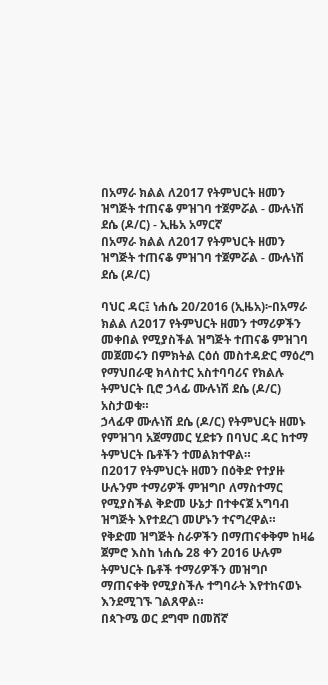በአማራ ክልል ለ2017 የትምህርት ዘመን ዝግጅት ተጠናቆ ምዝገባ ተጀምሯል - ሙሉነሽ ደሴ (ዶ/ር) - ኢዜአ አማርኛ
በአማራ ክልል ለ2017 የትምህርት ዘመን ዝግጅት ተጠናቆ ምዝገባ ተጀምሯል - ሙሉነሽ ደሴ (ዶ/ር)

ባህር ዳር፤ ነሐሴ 20/2016 (ኢዜአ)፦በአማራ ክልል ለ2017 የትምህርት ዘመን ተማሪዎችን መቀበል የሚያስችል ዝግጅት ተጠናቆ ምዝገባ መጀመሩን በምክትል ርዕሰ መስተዳድር ማዕረግ የማህበራዊ ክላስተር አስተባባሪና የክልሉ ትምህርት ቢሮ ኃላፊ ሙሉነሽ ደሴ (ዶ/ር) አስታወቁ።
ኃላፊዋ ሙሉነሽ ደሴ (ዶ/ር) የትምህርት ዘመኑ የምዝገባ አጀማመር ሂደቱን በባህር ዳር ከተማ ትምህርት ቤቶችን ተመልክተዋል።
በ2017 የትምህርት ዘመን በዕቅድ የተያዙ ሁሉንም ተማሪዎች ምዝግቦ ለማስተማር የሚያስችል ቅድመ ሁኔታ በተቀናጀ አግባብ ዝግጅት እየተደረገ መሆኑን ተናግረዋል።
የቅድመ ዝግጅት ስራዎችን በማጠናቀቅም ከዛሬ ጀምሮ እስከ ነሐሴ 28 ቀን 2016 ሁሉም ትምህርት ቤቶች ተማሪዎችን መዝግቦ ማጠናቀቅ የሚያስችሉ ተግባራት እየተከናወኑ እንደሚገኙ ገልጸዋል።
በጳጉሜ ወር ደግሞ በመሸኛ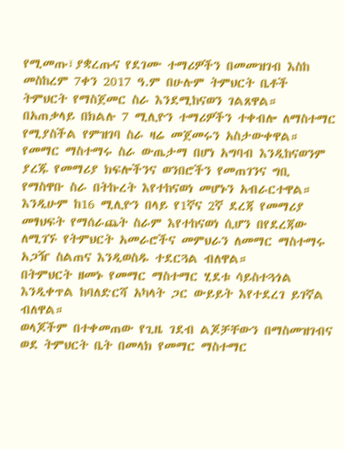የሚመጡ፣ያቋረጡና የደገሙ ተማሪዎችን በመመዝገብ እስከ መስከረም 7ቀን 2017 ዓ.ም በሁሉም ትምህርት ቤቶች ትምህርት የማስጀመር ስራ እንደሚከናወን ገልጸዋል።
በአጠቃላይ በክልሉ 7 ሚሊዮን ተማሪዎችን ተቀብሎ ለማስተማር የሚያስችል የምዝገባ ስራ ዛሬ መጀመሩን አስታውቀዋል።
የመማር ማስተማሩ ስራ ውጤታማ በሆነ አግባብ እንዲከናወንም ያረጁ የመማሪያ ክፍሎችንና ወንበሮችን የመጠገንና ግቢ የማስዋቡ ስራ በትኩረት እየተከናወነ መሆኑን አብራርተዋል።
እንዲሁም ከ16 ሚሊዮን በላይ የ1ኛና 2ኛ ደረጃ የመማሪያ መፃህፍት የማሰራጨት ስራም እየተከናወነ ሲሆን በየደረጃው ለሚገኙ የትምህርት አመራሮችና መምህራን ለመማር ማስተማሩ አጋዥ ስልጠና እንዲወስዱ ተደርጓል ብለዋል።
በትምህርት ዘመኑ የመማር ማስተማር ሂደቱ ሳይስተጓጎል እንዲቀጥል ከባለድርሻ አካላት ጋር ውይይት እየተደረገ ይገኛል ብለዋል።
ወላጆችም በተቀመጠው የጊዜ ገደብ ልጆቻቸውን በማስመዝገብና ወደ ትምህርት ቤት በመላክ የመማር ማስተማር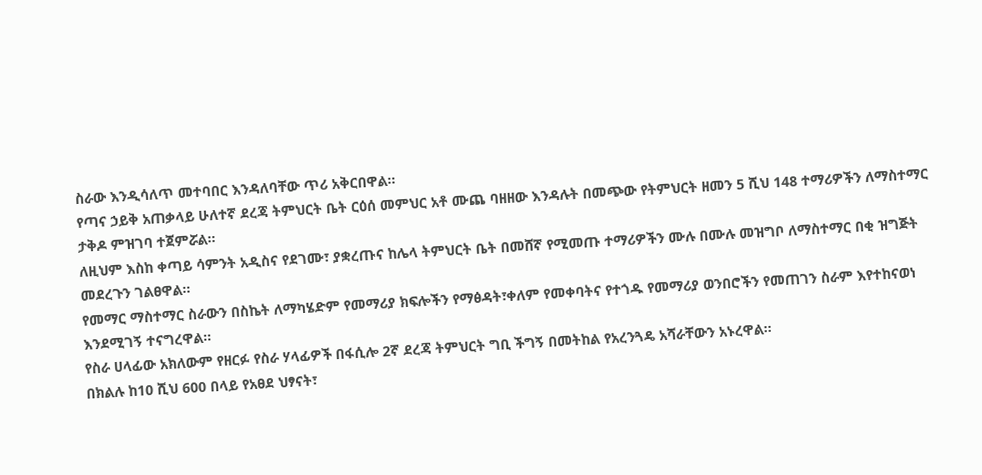ስራው እንዲሳለጥ መተባበር እንዳለባቸው ጥሪ አቅርበዋል።
የጣና ኃይቅ አጠቃላይ ሁለተኛ ደረጃ ትምህርት ቤት ርዕሰ መምህር አቶ ሙጨ ባዘዘው እንዳሉት በመጭው የትምህርት ዘመን 5 ሺህ 148 ተማሪዎችን ለማስተማር ታቅዶ ምዝገባ ተጀምሯል።
ለዚህም እስከ ቀጣይ ሳምንት አዲስና የደገሙ፣ ያቋረጡና ከሌላ ትምህርት ቤት በመሸኛ የሚመጡ ተማሪዎችን ሙሉ በሙሉ መዝግቦ ለማስተማር በቂ ዝግጅት መደረጉን ገልፀዋል።
የመማር ማስተማር ስራውን በስኬት ለማካሄድም የመማሪያ ክፍሎችን የማፅዳት፣ቀለም የመቀባትና የተጎዱ የመማሪያ ወንበሮችን የመጠገን ስራም እየተከናወነ እንደሚገኝ ተናግረዋል።
የስራ ሀላፊው አክለውም የዘርፉ የስራ ሃላፊዎች በፋሲሎ 2ኛ ደረጃ ትምህርት ግቢ ችግኝ በመትከል የአረንጓዴ አሻራቸውን አኑረዋል።
በክልሉ ከ10 ሺህ 600 በላይ የአፀደ ህፃናት፣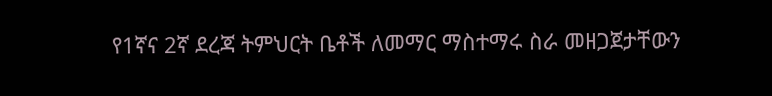የ1ኛና 2ኛ ደረጃ ትምህርት ቤቶች ለመማር ማስተማሩ ስራ መዘጋጀታቸውን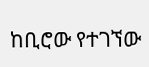ከቢሮው የተገኘው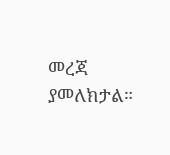መረጃ ያመለክታል።